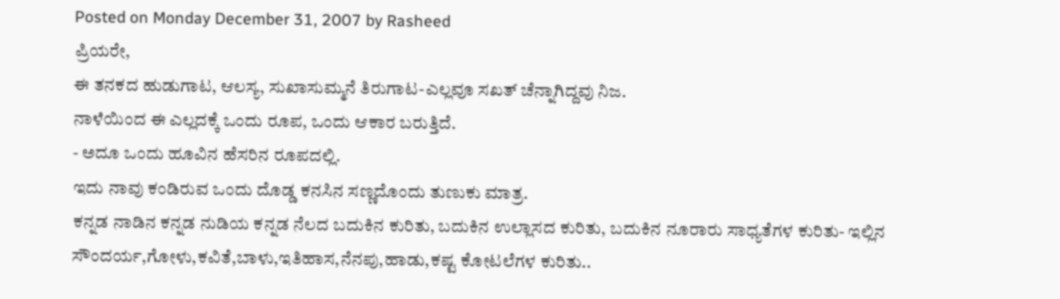Posted on Monday December 31, 2007 by Rasheed
ಪ್ರಿಯರೇ,
ಈ ತನಕದ ಹುಡುಗಾಟ, ಆಲಸ್ಯ, ಸುಖಾಸುಮ್ಮನೆ ತಿರುಗಾಟ-ಎಲ್ಲವೂ ಸಖತ್ ಚೆನ್ನಾಗಿದ್ದವು ನಿಜ.
ನಾಳೆಯಿಂದ ಈ ಎಲ್ಲದಕ್ಕೆ ಒಂದು ರೂಪ, ಒಂದು ಆಕಾರ ಬರುತ್ತಿದೆ.
- ಅದೂ ಒಂದು ಹೂವಿನ ಹೆಸರಿನ ರೂಪದಲ್ಲಿ.
ಇದು ನಾವು ಕಂಡಿರುವ ಒಂದು ದೊಡ್ಡ ಕನಸಿನ ಸಣ್ಣದೊಂದು ತುಣುಕು ಮಾತ್ರ.
ಕನ್ನಡ ನಾಡಿನ ಕನ್ನಡ ನುಡಿಯ ಕನ್ನಡ ನೆಲದ ಬದುಕಿನ ಕುರಿತು, ಬದುಕಿನ ಉಲ್ಲಾಸದ ಕುರಿತು, ಬದುಕಿನ ನೂರಾರು ಸಾಧ್ಯತೆಗಳ ಕುರಿತು- ಇಲ್ಲಿನ ಸೌಂದರ್ಯ,ಗೋಳು,ಕವಿತೆ,ಬಾಳು,ಇತಿಹಾಸ,ನೆನಪು,ಹಾಡು,ಕಷ್ಟ ಕೋಟಲೆಗಳ ಕುರಿತು..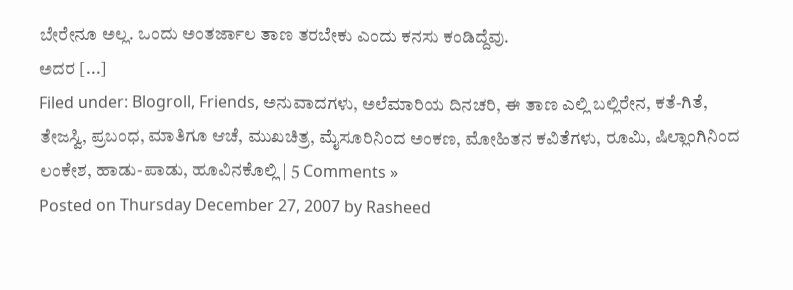ಬೇರೇನೂ ಅಲ್ಲ. ಒಂದು ಅಂತರ್ಜಾಲ ತಾಣ ತರಬೇಕು ಎಂದು ಕನಸು ಕಂಡಿದ್ದೆವು.
ಅದರ [...]
Filed under: Blogroll, Friends, ಅನುವಾದಗಳು, ಅಲೆಮಾರಿಯ ದಿನಚರಿ, ಈ ತಾಣ ಎಲ್ಲಿ ಬಲ್ಲಿರೇನ, ಕತೆ-ಗಿತೆ, ತೇಜಸ್ವಿ, ಪ್ರಬಂಧ, ಮಾತಿಗೂ ಆಚೆ, ಮುಖಚಿತ್ರ, ಮೈಸೂರಿನಿಂದ ಅಂಕಣ, ಮೋಹಿತನ ಕವಿತೆಗಳು, ರೂಮಿ, ಷಿಲ್ಲಾಂಗಿನಿಂದ ಲಂಕೇಶ, ಹಾಡು-ಪಾಡು, ಹೂವಿನಕೊಲ್ಲಿ | 5 Comments »
Posted on Thursday December 27, 2007 by Rasheed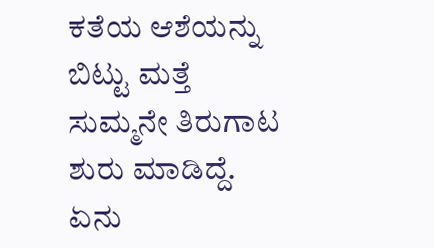ಕತೆಯ ಆಶೆಯನ್ನು ಬಿಟ್ಟು ಮತ್ತೆ ಸುಮ್ಮನೇ ತಿರುಗಾಟ ಶುರು ಮಾಡಿದ್ದೆ. ಏನು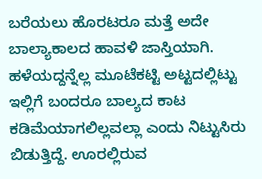ಬರೆಯಲು ಹೊರಟರೂ ಮತ್ತೆ ಅದೇ ಬಾಲ್ಯಾಕಾಲದ ಹಾವಳಿ ಜಾಸ್ತಿಯಾಗಿ. ಹಳೆಯದ್ದನ್ನೆಲ್ಲ ಮೂಟೆಕಟ್ಟಿ ಅಟ್ಟದಲ್ಲಿಟ್ಟು ಇಲ್ಲಿಗೆ ಬಂದರೂ ಬಾಲ್ಯದ ಕಾಟ ಕಡಿಮೆಯಾಗಲಿಲ್ಲವಲ್ಲಾ ಎಂದು ನಿಟ್ಟುಸಿರು ಬಿಡುತ್ತಿದ್ದೆ. ಊರಲ್ಲಿರುವ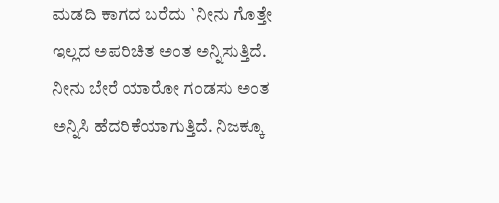ಮಡದಿ ಕಾಗದ ಬರೆದು `ನೀನು ಗೊತ್ತೇ ಇಲ್ಲದ ಅಪರಿಚಿತ ಅಂತ ಅನ್ನಿಸುತ್ತಿದೆ. ನೀನು ಬೇರೆ ಯಾರೋ ಗಂಡಸು ಅಂತ ಅನ್ನಿಸಿ ಹೆದರಿಕೆಯಾಗುತ್ತಿದೆ. ನಿಜಕ್ಕೂ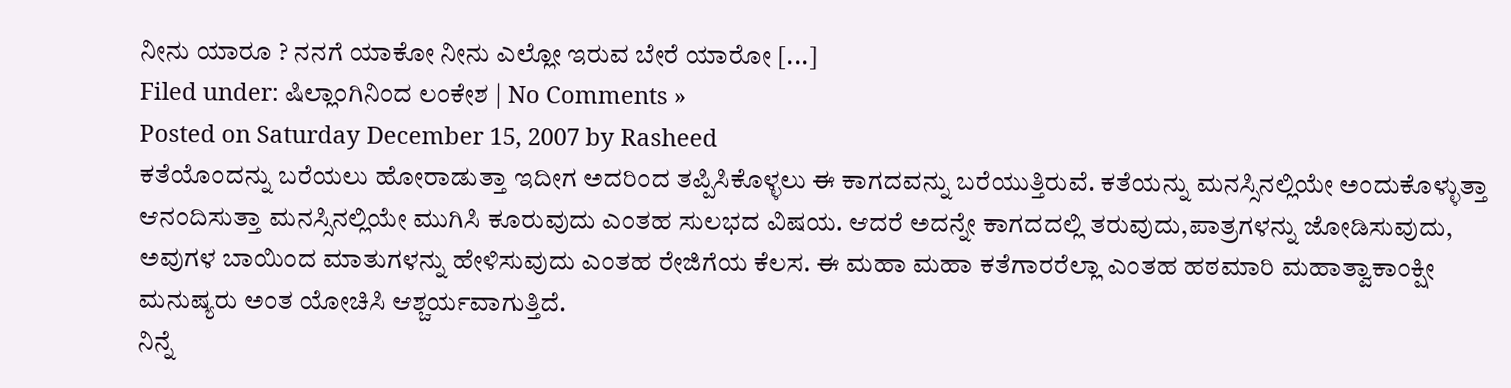ನೀನು ಯಾರೂ ? ನನಗೆ ಯಾಕೋ ನೀನು ಎಲ್ಲೋ ಇರುವ ಬೇರೆ ಯಾರೋ [...]
Filed under: ಷಿಲ್ಲಾಂಗಿನಿಂದ ಲಂಕೇಶ | No Comments »
Posted on Saturday December 15, 2007 by Rasheed
ಕತೆಯೊಂದನ್ನು ಬರೆಯಲು ಹೋರಾಡುತ್ತಾ ಇದೀಗ ಅದರಿಂದ ತಪ್ಪಿಸಿಕೊಳ್ಳಲು ಈ ಕಾಗದವನ್ನು ಬರೆಯುತ್ತಿರುವೆ. ಕತೆಯನ್ನು ಮನಸ್ಸಿನಲ್ಲಿಯೇ ಅಂದುಕೊಳ್ಳುತ್ತಾ ಆನಂದಿಸುತ್ತಾ ಮನಸ್ಸಿನಲ್ಲಿಯೇ ಮುಗಿಸಿ ಕೂರುವುದು ಎಂತಹ ಸುಲಭದ ವಿಷಯ. ಆದರೆ ಅದನ್ನೇ ಕಾಗದದಲ್ಲಿ ತರುವುದು,ಪಾತ್ರಗಳನ್ನು ಜೋಡಿಸುವುದು, ಅವುಗಳ ಬಾಯಿಂದ ಮಾತುಗಳನ್ನು ಹೇಳಿಸುವುದು ಎಂತಹ ರೇಜಿಗೆಯ ಕೆಲಸ. ಈ ಮಹಾ ಮಹಾ ಕತೆಗಾರರೆಲ್ಲಾ ಎಂತಹ ಹಠಮಾರಿ ಮಹಾತ್ವಾಕಾಂಕ್ಷೀ ಮನುಷ್ಯರು ಅಂತ ಯೋಚಿಸಿ ಆಶ್ಚರ್ಯವಾಗುತ್ತಿದೆ.
ನಿನ್ನೆ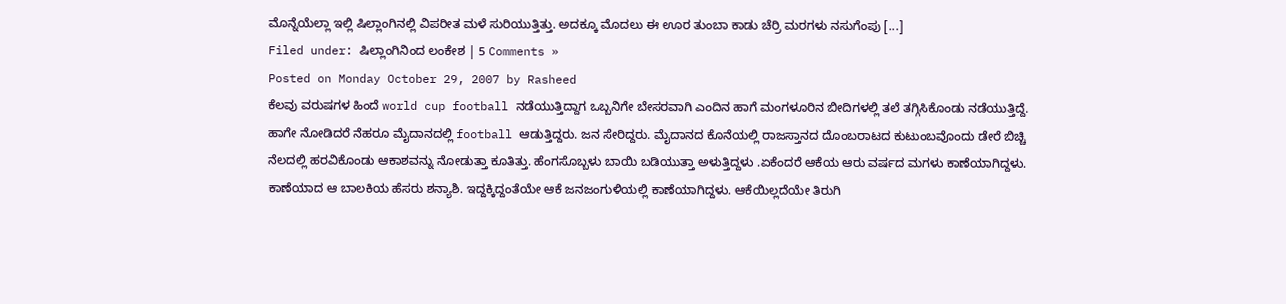ಮೊನ್ನೆಯೆಲ್ಲಾ ಇಲ್ಲಿ ಷಿಲ್ಲಾಂಗಿನಲ್ಲಿ ವಿಪರೀತ ಮಳೆ ಸುರಿಯುತ್ತಿತ್ತು. ಅದಕ್ಕೂ ಮೊದಲು ಈ ಊರ ತುಂಬಾ ಕಾಡು ಚೆರ್ರಿ ಮರಗಳು ನಸುಗೆಂಪು [...]
Filed under: ಷಿಲ್ಲಾಂಗಿನಿಂದ ಲಂಕೇಶ | 5 Comments »
Posted on Monday October 29, 2007 by Rasheed
ಕೆಲವು ವರುಷಗಳ ಹಿಂದೆ world cup football ನಡೆಯುತ್ತಿದ್ದಾಗ ಒಬ್ಬನಿಗೇ ಬೇಸರವಾಗಿ ಎಂದಿನ ಹಾಗೆ ಮಂಗಳೂರಿನ ಬೀದಿಗಳಲ್ಲಿ ತಲೆ ತಗ್ಗಿಸಿಕೊಂಡು ನಡೆಯುತ್ತಿದ್ದೆ. ಹಾಗೇ ನೋಡಿದರೆ ನೆಹರೂ ಮೈದಾನದಲ್ಲಿ football ಆಡುತ್ತಿದ್ದರು. ಜನ ಸೇರಿದ್ದರು. ಮೈದಾನದ ಕೊನೆಯಲ್ಲಿ ರಾಜಸ್ತಾನದ ದೊಂಬರಾಟದ ಕುಟುಂಬವೊಂದು ಡೇರೆ ಬಿಚ್ಚಿ ನೆಲದಲ್ಲಿ ಹರವಿಕೊಂಡು ಆಕಾಶವನ್ನು ನೋಡುತ್ತಾ ಕೂತಿತ್ತು. ಹೆಂಗಸೊಬ್ಬಳು ಬಾಯಿ ಬಡಿಯುತ್ತಾ ಅಳುತ್ತಿದ್ದಳು .ಏಕೆಂದರೆ ಆಕೆಯ ಆರು ವರ್ಷದ ಮಗಳು ಕಾಣೆಯಾಗಿದ್ದಳು. ಕಾಣೆಯಾದ ಆ ಬಾಲಕಿಯ ಹೆಸರು ಶನ್ಯಾಶಿ. ಇದ್ದಕ್ಕಿದ್ದಂತೆಯೇ ಆಕೆ ಜನಜಂಗುಳಿಯಲ್ಲಿ ಕಾಣೆಯಾಗಿದ್ದಳು. ಆಕೆಯಿಲ್ಲದೆಯೇ ತಿರುಗಿ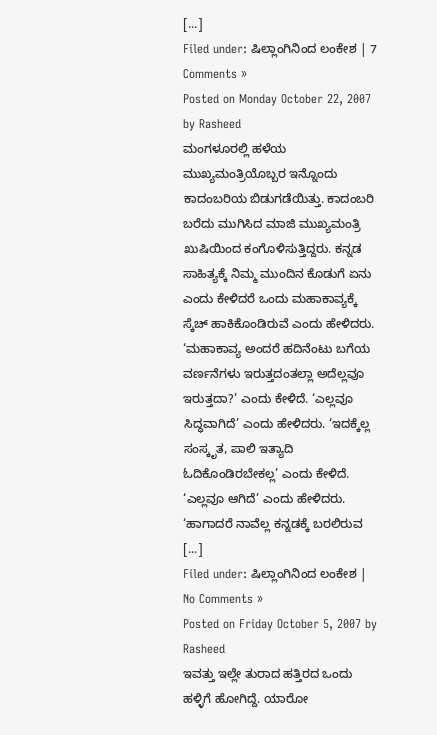[...]
Filed under: ಷಿಲ್ಲಾಂಗಿನಿಂದ ಲಂಕೇಶ | 7 Comments »
Posted on Monday October 22, 2007 by Rasheed
ಮಂಗಳೂರಲ್ಲಿ ಹಳೆಯ ಮುಖ್ಯಮಂತ್ರಿಯೊಬ್ಬರ ಇನ್ನೊಂದು ಕಾದಂಬರಿಯ ಬಿಡುಗಡೆಯಿತ್ತು. ಕಾದಂಬರಿ ಬರೆದು ಮುಗಿಸಿದ ಮಾಜಿ ಮುಖ್ಯಮಂತ್ರಿ ಖುಷಿಯಿಂದ ಕಂಗೊಳಿಸುತ್ತಿದ್ದರು. ಕನ್ನಡ ಸಾಹಿತ್ಯಕ್ಕೆ ನಿಮ್ಮ ಮುಂದಿನ ಕೊಡುಗೆ ಏನು ಎಂದು ಕೇಳಿದರೆ ಒಂದು ಮಹಾಕಾವ್ಯಕ್ಕೆ ಸ್ಕೆಚ್ ಹಾಕಿಕೊಂಡಿರುವೆ ಎಂದು ಹೇಳಿದರು. ‘ಮಹಾಕಾವ್ಯ ಅಂದರೆ ಹದಿನೆಂಟು ಬಗೆಯ ವರ್ಣನೆಗಳು ಇರುತ್ತದಂತಲ್ಲಾ ಅದೆಲ್ಲವೂ ಇರುತ್ತದಾ?’ ಎಂದು ಕೇಳಿದೆ. ‘ಎಲ್ಲವೂ ಸಿದ್ಧವಾಗಿದೆ’ ಎಂದು ಹೇಳಿದರು. ‘ಇದಕ್ಕೆಲ್ಲ ಸಂಸ್ಕೃತ, ಪಾಲಿ ಇತ್ಯಾದಿ ಓದಿಕೊಂಡಿರಬೇಕಲ್ಲ’ ಎಂದು ಕೇಳಿದೆ. ‘ಎಲ್ಲವೂ ಆಗಿದೆ’ ಎಂದು ಹೇಳಿದರು. ‘ಹಾಗಾದರೆ ನಾವೆಲ್ಲ ಕನ್ನಡಕ್ಕೆ ಬರಲಿರುವ [...]
Filed under: ಷಿಲ್ಲಾಂಗಿನಿಂದ ಲಂಕೇಶ | No Comments »
Posted on Friday October 5, 2007 by Rasheed
ಇವತ್ತು ಇಲ್ಲೇ ತುರಾದ ಹತ್ತಿರದ ಒಂದು ಹಳ್ಳಿಗೆ ಹೋಗಿದ್ದೆ. ಯಾರೋ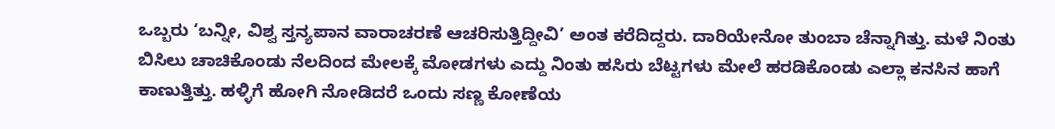ಒಬ್ಬರು ‘ಬನ್ನೀ, ವಿಶ್ವ ಸ್ತನ್ಯಪಾನ ವಾರಾಚರಣೆ ಆಚರಿಸುತ್ತಿದ್ದೀವಿ’ ಅಂತ ಕರೆದಿದ್ದರು. ದಾರಿಯೇನೋ ತುಂಬಾ ಚೆನ್ನಾಗಿತ್ತು. ಮಳೆ ನಿಂತು ಬಿಸಿಲು ಚಾಚಿಕೊಂಡು ನೆಲದಿಂದ ಮೇಲಕ್ಕೆ ಮೋಡಗಳು ಎದ್ದು ನಿಂತು ಹಸಿರು ಬೆಟ್ಟಗಳು ಮೇಲೆ ಹರಡಿಕೊಂಡು ಎಲ್ಲಾ ಕನಸಿನ ಹಾಗೆ ಕಾಣುತ್ತಿತ್ತು. ಹಳ್ಳಿಗೆ ಹೋಗಿ ನೋಡಿದರೆ ಒಂದು ಸಣ್ಣ ಕೋಣೆಯ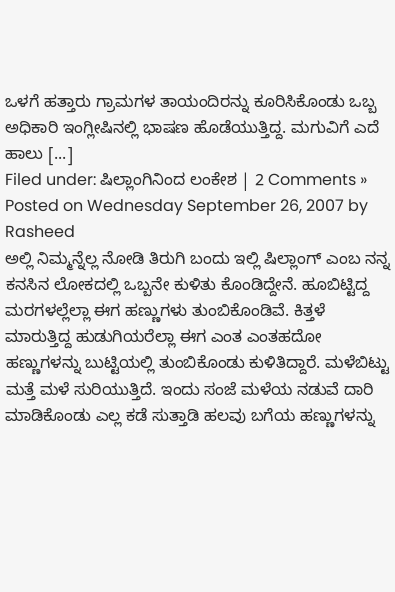ಒಳಗೆ ಹತ್ತಾರು ಗ್ರಾಮಗಳ ತಾಯಂದಿರನ್ನು ಕೂರಿಸಿಕೊಂಡು ಒಬ್ಬ ಅಧಿಕಾರಿ ಇಂಗ್ಲೀಷಿನಲ್ಲಿ ಭಾಷಣ ಹೊಡೆಯುತ್ತಿದ್ದ. ಮಗುವಿಗೆ ಎದೆ ಹಾಲು [...]
Filed under: ಷಿಲ್ಲಾಂಗಿನಿಂದ ಲಂಕೇಶ | 2 Comments »
Posted on Wednesday September 26, 2007 by Rasheed
ಅಲ್ಲಿ ನಿಮ್ಮನ್ನೆಲ್ಲ ನೋಡಿ ತಿರುಗಿ ಬಂದು ಇಲ್ಲಿ ಷಿಲ್ಲಾಂಗ್ ಎಂಬ ನನ್ನ ಕನಸಿನ ಲೋಕದಲ್ಲಿ ಒಬ್ಬನೇ ಕುಳಿತು ಕೊಂಡಿದ್ದೇನೆ. ಹೂಬಿಟ್ಟಿದ್ದ ಮರಗಳಲ್ಲೆಲ್ಲಾ ಈಗ ಹಣ್ಣುಗಳು ತುಂಬಿಕೊಂಡಿವೆ. ಕಿತ್ತಳೆ ಮಾರುತ್ತಿದ್ದ ಹುಡುಗಿಯರೆಲ್ಲಾ ಈಗ ಎಂತ ಎಂತಹದೋ ಹಣ್ಣುಗಳನ್ನು ಬುಟ್ಟಿಯಲ್ಲಿ ತುಂಬಿಕೊಂಡು ಕುಳಿತಿದ್ದಾರೆ. ಮಳೆಬಿಟ್ಟು ಮತ್ತೆ ಮಳೆ ಸುರಿಯುತ್ತಿದೆ. ಇಂದು ಸಂಜೆ ಮಳೆಯ ನಡುವೆ ದಾರಿ ಮಾಡಿಕೊಂಡು ಎಲ್ಲ ಕಡೆ ಸುತ್ತಾಡಿ ಹಲವು ಬಗೆಯ ಹಣ್ಣುಗಳನ್ನು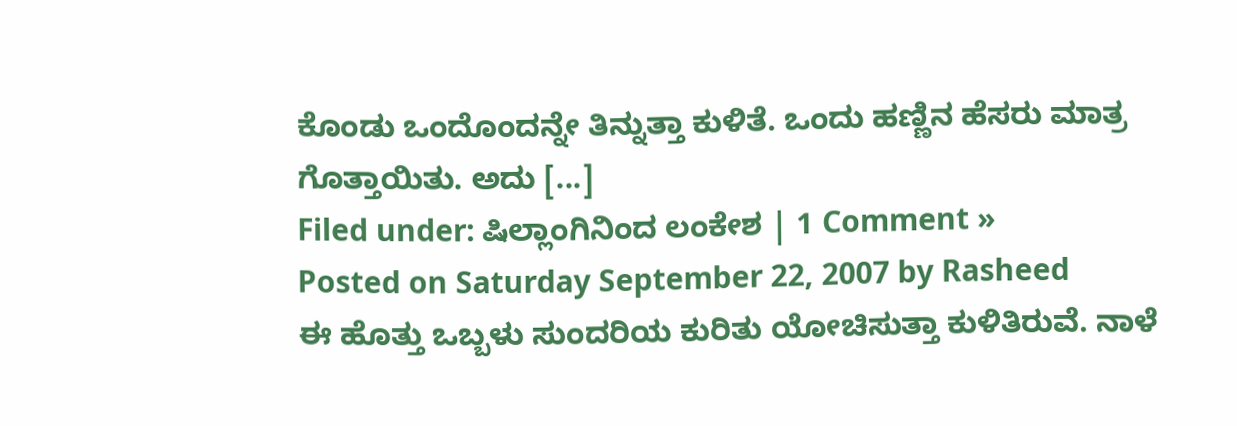ಕೊಂಡು ಒಂದೊಂದನ್ನೇ ತಿನ್ನುತ್ತಾ ಕುಳಿತೆ. ಒಂದು ಹಣ್ಣಿನ ಹೆಸರು ಮಾತ್ರ ಗೊತ್ತಾಯಿತು. ಅದು [...]
Filed under: ಷಿಲ್ಲಾಂಗಿನಿಂದ ಲಂಕೇಶ | 1 Comment »
Posted on Saturday September 22, 2007 by Rasheed
ಈ ಹೊತ್ತು ಒಬ್ಬಳು ಸುಂದರಿಯ ಕುರಿತು ಯೋಚಿಸುತ್ತಾ ಕುಳಿತಿರುವೆ. ನಾಳೆ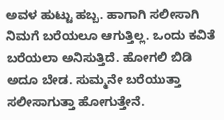ಅವಳ ಹುಟ್ಟು ಹಬ್ಬ. ಹಾಗಾಗಿ ಸಲೀಸಾಗಿ ನಿಮಗೆ ಬರೆಯಲೂ ಆಗುತ್ತಿಲ್ಲ. ಒಂದು ಕವಿತೆ ಬರೆಯಲಾ ಅನಿಸುತ್ತಿದೆ. ಹೋಗಲಿ ಬಿಡಿ ಅದೂ ಬೇಡ. ಸುಮ್ಮನೇ ಬರೆಯುತ್ತಾ ಸಲೀಸಾಗುತ್ತಾ ಹೋಗುತ್ತೇನೆ.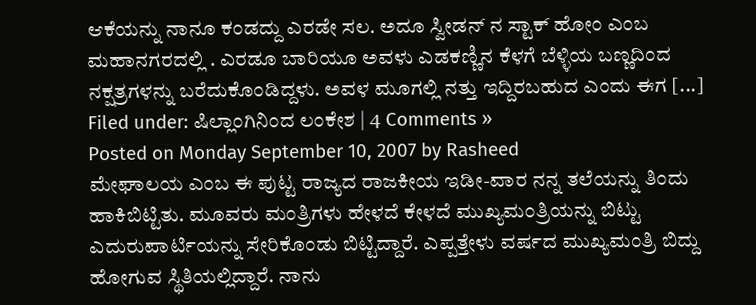ಆಕೆಯನ್ನು ನಾನೂ ಕಂಡದ್ದು ಎರಡೇ ಸಲ. ಅದೂ ಸ್ವೀಡನ್ ನ ಸ್ಟಾಕ್ ಹೋಂ ಎಂಬ ಮಹಾನಗರದಲ್ಲಿ . ಎರಡೂ ಬಾರಿಯೂ ಅವಳು ಎಡಕಣ್ಣಿನ ಕೆಳಗೆ ಬೆಳ್ಳಿಯ ಬಣ್ಣದಿಂದ ನಕ್ಷತ್ರಗಳನ್ನು ಬರೆದುಕೊಂಡಿದ್ದಳು. ಅವಳ ಮೂಗಲ್ಲಿ ನತ್ತು ಇದ್ದಿರಬಹುದ ಎಂದು ಈಗ [...]
Filed under: ಷಿಲ್ಲಾಂಗಿನಿಂದ ಲಂಕೇಶ | 4 Comments »
Posted on Monday September 10, 2007 by Rasheed
ಮೇಘಾಲಯ ಎಂಬ ಈ ಪುಟ್ಟ ರಾಜ್ಯದ ರಾಜಕೀಯ ಇಡೀ-ವಾರ ನನ್ನ ತಲೆಯನ್ನು ತಿಂದು ಹಾಕಿಬಿಟ್ಟಿತು. ಮೂವರು ಮಂತ್ರಿಗಳು ಹೇಳದೆ ಕೇಳದೆ ಮುಖ್ಯಮಂತ್ರಿಯನ್ನು ಬಿಟ್ಟು ಎದುರುಪಾರ್ಟಿಯನ್ನು ಸೇರಿಕೊಂಡು ಬಿಟ್ಟಿದ್ದಾರೆ. ಎಪ್ಪತ್ತೇಳು ವರ್ಷದ ಮುಖ್ಯಮಂತ್ರಿ ಬಿದ್ದು ಹೋಗುವ ಸ್ಥಿತಿಯಲ್ಲಿದ್ದಾರೆ. ನಾನು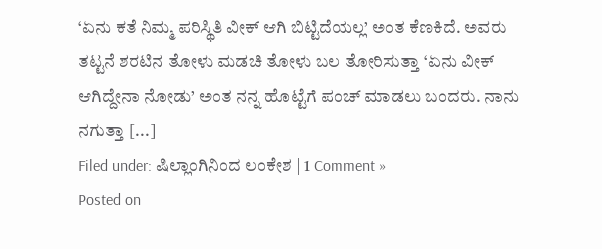‘ಏನು ಕತೆ ನಿಮ್ಮ ಪರಿಸ್ಥಿತಿ ವೀಕ್ ಆಗಿ ಬಿಟ್ಟಿದೆಯಲ್ಲ’ ಅಂತ ಕೆಣಕಿದೆ. ಅವರು ತಟ್ಟನೆ ಶರಟಿನ ತೋಳು ಮಡಚಿ ತೋಳು ಬಲ ತೋರಿಸುತ್ತಾ ‘ಏನು ವೀಕ್ ಆಗಿದ್ದೇನಾ ನೋಡು’ ಅಂತ ನನ್ನ ಹೊಟ್ಟೆಗೆ ಪಂಚ್ ಮಾಡಲು ಬಂದರು. ನಾನು ನಗುತ್ತಾ [...]
Filed under: ಷಿಲ್ಲಾಂಗಿನಿಂದ ಲಂಕೇಶ | 1 Comment »
Posted on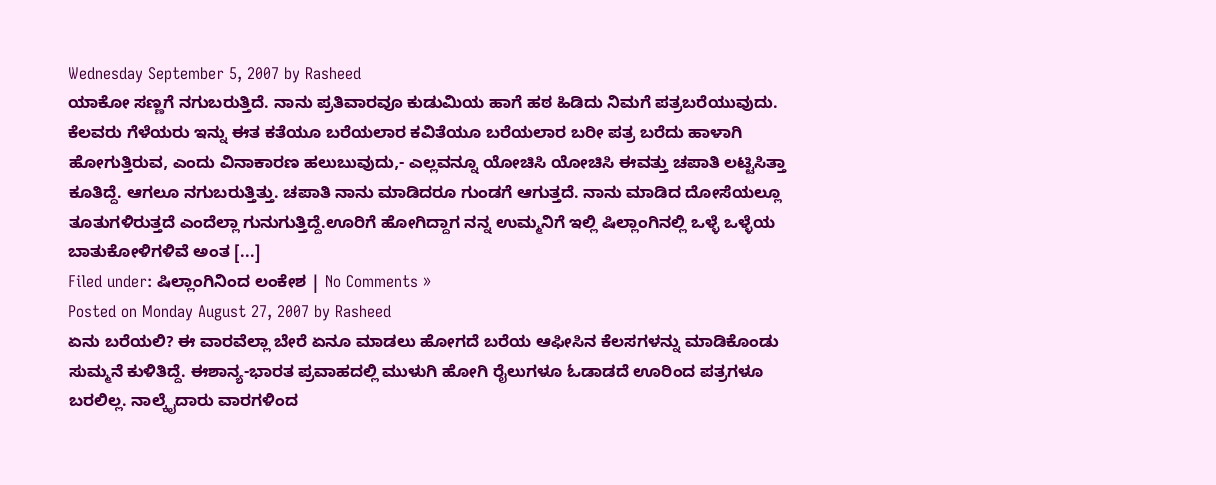Wednesday September 5, 2007 by Rasheed
ಯಾಕೋ ಸಣ್ಣಗೆ ನಗುಬರುತ್ತಿದೆ. ನಾನು ಪ್ರತಿವಾರವೂ ಕುಡುಮಿಯ ಹಾಗೆ ಹಠ ಹಿಡಿದು ನಿಮಗೆ ಪತ್ರಬರೆಯುವುದು. ಕೆಲವರು ಗೆಳೆಯರು ಇನ್ನು ಈತ ಕತೆಯೂ ಬರೆಯಲಾರ ಕವಿತೆಯೂ ಬರೆಯಲಾರ ಬರೀ ಪತ್ರ ಬರೆದು ಹಾಳಾಗಿ ಹೋಗುತ್ತಿರುವ, ಎಂದು ವಿನಾಕಾರಣ ಹಲುಬುವುದು,- ಎಲ್ಲವನ್ನೂ ಯೋಚಿಸಿ ಯೋಚಿಸಿ ಈವತ್ತು ಚಪಾತಿ ಲಟ್ಟಿಸಿತ್ತಾ ಕೂತಿದ್ದೆ. ಆಗಲೂ ನಗುಬರುತ್ತಿತ್ತು. ಚಪಾತಿ ನಾನು ಮಾಡಿದರೂ ಗುಂಡಗೆ ಆಗುತ್ತದೆ. ನಾನು ಮಾಡಿದ ದೋಸೆಯಲ್ಲೂ ತೂತುಗಳಿರುತ್ತದೆ ಎಂದೆಲ್ಲಾ ಗುನುಗುತ್ತಿದ್ದೆ.ಊರಿಗೆ ಹೋಗಿದ್ದಾಗ ನನ್ನ ಉಮ್ಮನಿಗೆ ಇಲ್ಲಿ ಷಿಲ್ಲಾಂಗಿನಲ್ಲಿ ಒಳ್ಳೆ ಒಳ್ಳೆಯ ಬಾತುಕೋಳಿಗಳಿವೆ ಅಂತ [...]
Filed under: ಷಿಲ್ಲಾಂಗಿನಿಂದ ಲಂಕೇಶ | No Comments »
Posted on Monday August 27, 2007 by Rasheed
ಏನು ಬರೆಯಲಿ? ಈ ವಾರವೆಲ್ಲಾ ಬೇರೆ ಏನೂ ಮಾಡಲು ಹೋಗದೆ ಬರೆಯ ಆಫೀಸಿನ ಕೆಲಸಗಳನ್ನು ಮಾಡಿಕೊಂಡು ಸುಮ್ಮನೆ ಕುಳಿತಿದ್ದೆ. ಈಶಾನ್ಯ-ಭಾರತ ಪ್ರವಾಹದಲ್ಲಿ ಮುಳುಗಿ ಹೋಗಿ ರೈಲುಗಳೂ ಓಡಾಡದೆ ಊರಿಂದ ಪತ್ರಗಳೂ ಬರಲಿಲ್ಲ. ನಾಲ್ಕೈದಾರು ವಾರಗಳಿಂದ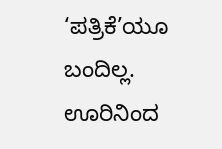‘ಪತ್ರಿಕೆ’ಯೂ ಬಂದಿಲ್ಲ. ಊರಿನಿಂದ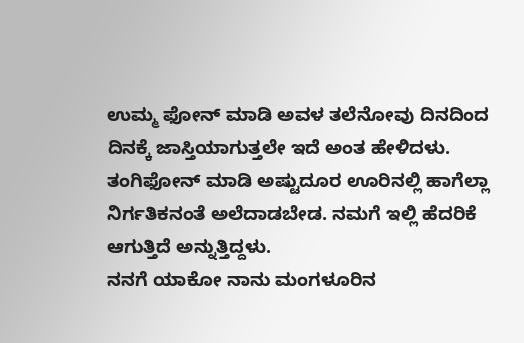ಉಮ್ಮ ಫೋನ್ ಮಾಡಿ ಅವಳ ತಲೆನೋವು ದಿನದಿಂದ ದಿನಕ್ಕೆ ಜಾಸ್ತಿಯಾಗುತ್ತಲೇ ಇದೆ ಅಂತ ಹೇಳಿದಳು. ತಂಗಿಫೋನ್ ಮಾಡಿ ಅಷ್ಟುದೂರ ಊರಿನಲ್ಲಿ ಹಾಗೆಲ್ಲಾ ನಿರ್ಗತಿಕನಂತೆ ಅಲೆದಾಡಬೇಡ. ನಮಗೆ ಇಲ್ಲಿ ಹೆದರಿಕೆ ಆಗುತ್ತಿದೆ ಅನ್ನುತ್ತಿದ್ದಳು.
ನನಗೆ ಯಾಕೋ ನಾನು ಮಂಗಳೂರಿನ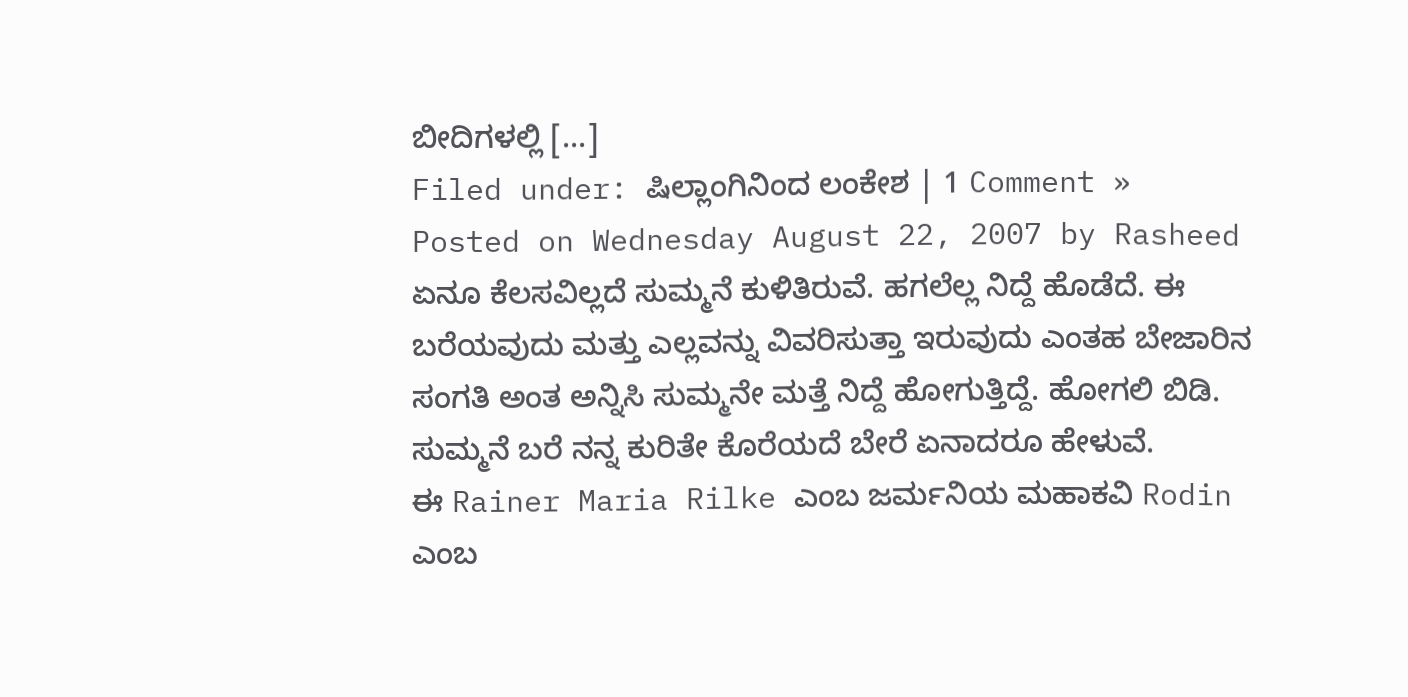ಬೀದಿಗಳಲ್ಲಿ [...]
Filed under: ಷಿಲ್ಲಾಂಗಿನಿಂದ ಲಂಕೇಶ | 1 Comment »
Posted on Wednesday August 22, 2007 by Rasheed
ಏನೂ ಕೆಲಸವಿಲ್ಲದೆ ಸುಮ್ಮನೆ ಕುಳಿತಿರುವೆ. ಹಗಲೆಲ್ಲ ನಿದ್ದೆ ಹೊಡೆದೆ. ಈ ಬರೆಯವುದು ಮತ್ತು ಎಲ್ಲವನ್ನು ವಿವರಿಸುತ್ತಾ ಇರುವುದು ಎಂತಹ ಬೇಜಾರಿನ ಸಂಗತಿ ಅಂತ ಅನ್ನಿಸಿ ಸುಮ್ಮನೇ ಮತ್ತೆ ನಿದ್ದೆ ಹೋಗುತ್ತಿದ್ದೆ. ಹೋಗಲಿ ಬಿಡಿ. ಸುಮ್ಮನೆ ಬರೆ ನನ್ನ ಕುರಿತೇ ಕೊರೆಯದೆ ಬೇರೆ ಏನಾದರೂ ಹೇಳುವೆ.
ಈ Rainer Maria Rilke ಎಂಬ ಜರ್ಮನಿಯ ಮಹಾಕವಿ Rodin ಎಂಬ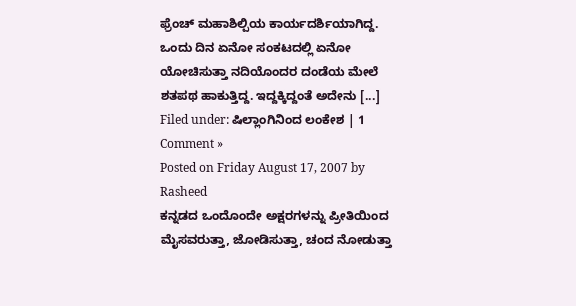ಫ್ರೆಂಚ್ ಮಹಾಶಿಲ್ಪಿಯ ಕಾರ್ಯದರ್ಶಿಯಾಗಿದ್ದ. ಒಂದು ದಿನ ಏನೋ ಸಂಕಟದಲ್ಲಿ ಏನೋ ಯೋಚಿಸುತ್ತಾ ನದಿಯೊಂದರ ದಂಡೆಯ ಮೇಲೆ ಶತಪಥ ಹಾಕುತ್ತಿದ್ದ. ಇದ್ದಕ್ಕಿದ್ದಂತೆ ಅದೇನು [...]
Filed under: ಷಿಲ್ಲಾಂಗಿನಿಂದ ಲಂಕೇಶ | 1 Comment »
Posted on Friday August 17, 2007 by Rasheed
ಕನ್ನಡದ ಒಂದೊಂದೇ ಅಕ್ಷರಗಳನ್ನು ಪ್ರೀತಿಯಿಂದ ಮೈಸವರುತ್ತಾ, ಜೋಡಿಸುತ್ತಾ, ಚಂದ ನೋಡುತ್ತಾ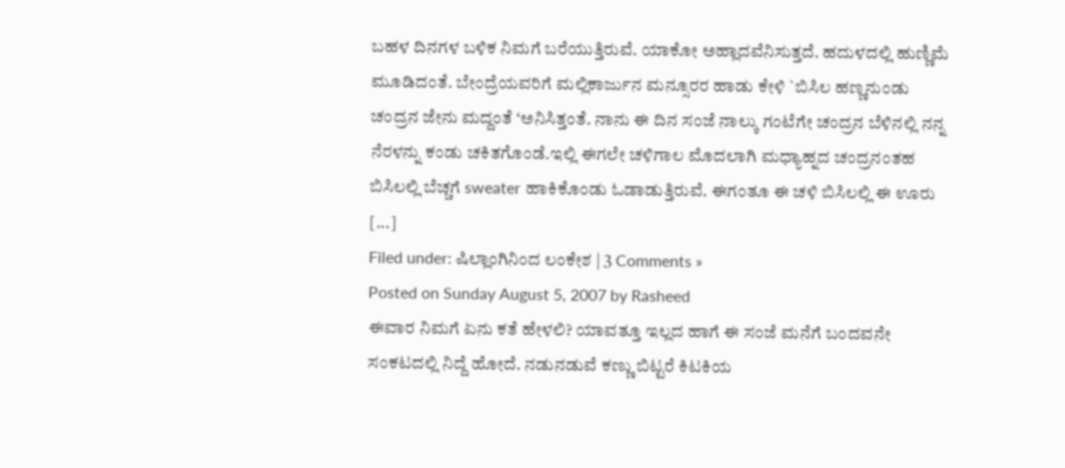ಬಹಳ ದಿನಗಳ ಬಳಿಕ ನಿಮಗೆ ಬರೆಯುತ್ತಿರುವೆ. ಯಾಕೋ ಅಹ್ಲಾದವೆನಿಸುತ್ತದೆ. ಹದುಳದಲ್ಲಿ ಹುಣ್ಣಿಮೆ ಮೂಡಿದಂತೆ. ಬೇಂದ್ರೆಯವರಿಗೆ ಮಲ್ಲಿಕಾರ್ಜುನ ಮನ್ಸೂರರ ಹಾಡು ಕೇಳಿ `ಬಿಸಿಲ ಹಣ್ಣನುಂಡು ಚಂದ್ರನ ಜೇನು ಮದ್ದಂತೆ ‘ಅನಿಸಿತ್ತಂತೆ. ನಾನು ಈ ದಿನ ಸಂಜೆ ನಾಲ್ಕು ಗಂಟೆಗೇ ಚಂದ್ರನ ಬೆಳಿನಲ್ಲಿ ನನ್ನ ನೆರಳನ್ನು ಕಂಡು ಚಕಿತಗೊಂಡೆ.ಇಲ್ಲಿ ಈಗಲೇ ಚಳಿಗಾಲ ಮೊದಲಾಗಿ ಮಧ್ಯಾಹ್ನದ ಚಂದ್ರನಂತಹ ಬಿಸಿಲಲ್ಲಿ ಬೆಚ್ಚಗೆ sweater ಹಾಕಿಕೊಂಡು ಓಡಾಡುತ್ತಿರುವೆ. ಈಗಂತೂ ಈ ಚಳಿ ಬಿಸಿಲಲ್ಲಿ ಈ ಊರು [...]
Filed under: ಷಿಲ್ಲಾಂಗಿನಿಂದ ಲಂಕೇಶ | 3 Comments »
Posted on Sunday August 5, 2007 by Rasheed
ಈವಾರ ನಿಮಗೆ ಏನು ಕತೆ ಹೇಳಲಿ? ಯಾವತ್ತೂ ಇಲ್ಲದ ಹಾಗೆ ಈ ಸಂಜೆ ಮನೆಗೆ ಬಂದವನೇ ಸಂಕಟದಲ್ಲಿ ನಿದ್ದೆ ಹೋದೆ. ನಡುನಡುವೆ ಕಣ್ಣು ಬಿಟ್ಟರೆ ಕಿಟಕಿಯ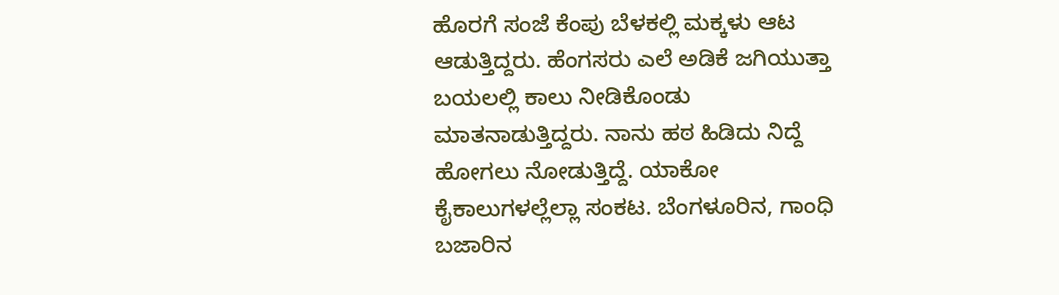ಹೊರಗೆ ಸಂಜೆ ಕೆಂಪು ಬೆಳಕಲ್ಲಿ ಮಕ್ಕಳು ಆಟ ಆಡುತ್ತಿದ್ದರು. ಹೆಂಗಸರು ಎಲೆ ಅಡಿಕೆ ಜಗಿಯುತ್ತಾ ಬಯಲಲ್ಲಿ ಕಾಲು ನೀಡಿಕೊಂಡು ಮಾತನಾಡುತ್ತಿದ್ದರು. ನಾನು ಹಠ ಹಿಡಿದು ನಿದ್ದೆ ಹೋಗಲು ನೋಡುತ್ತಿದ್ದೆ. ಯಾಕೋ ಕೈಕಾಲುಗಳಲ್ಲೆಲ್ಲಾ ಸಂಕಟ. ಬೆಂಗಳೂರಿನ, ಗಾಂಧಿ ಬಜಾರಿನ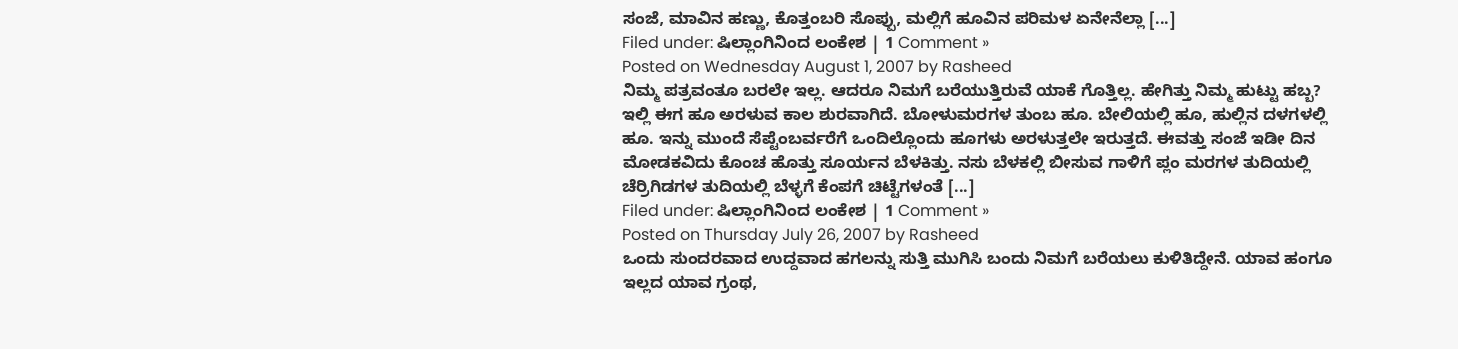ಸಂಜೆ, ಮಾವಿನ ಹಣ್ಣು, ಕೊತ್ತಂಬರಿ ಸೊಪ್ಪು, ಮಲ್ಲಿಗೆ ಹೂವಿನ ಪರಿಮಳ ಏನೇನೆಲ್ಲಾ [...]
Filed under: ಷಿಲ್ಲಾಂಗಿನಿಂದ ಲಂಕೇಶ | 1 Comment »
Posted on Wednesday August 1, 2007 by Rasheed
ನಿಮ್ಮ ಪತ್ರವಂತೂ ಬರಲೇ ಇಲ್ಲ. ಆದರೂ ನಿಮಗೆ ಬರೆಯುತ್ತಿರುವೆ ಯಾಕೆ ಗೊತ್ತಿಲ್ಲ. ಹೇಗಿತ್ತು ನಿಮ್ಮ ಹುಟ್ಟು ಹಬ್ಬ? ಇಲ್ಲಿ ಈಗ ಹೂ ಅರಳುವ ಕಾಲ ಶುರವಾಗಿದೆ. ಬೋಳುಮರಗಳ ತುಂಬ ಹೂ. ಬೇಲಿಯಲ್ಲಿ ಹೂ, ಹುಲ್ಲಿನ ದಳಗಳಲ್ಲಿ ಹೂ. ಇನ್ನು ಮುಂದೆ ಸೆಪ್ಟೆಂಬರ್ವರೆಗೆ ಒಂದಿಲ್ಲೊಂದು ಹೂಗಳು ಅರಳುತ್ತಲೇ ಇರುತ್ತದೆ. ಈವತ್ತು ಸಂಜೆ ಇಡೀ ದಿನ ಮೋಡಕವಿದು ಕೊಂಚ ಹೊತ್ತು ಸೂರ್ಯನ ಬೆಳಕಿತ್ತು. ನಸು ಬೆಳಕಲ್ಲಿ ಬೀಸುವ ಗಾಳಿಗೆ ಪ್ಲಂ ಮರಗಳ ತುದಿಯಲ್ಲಿ ಚೆರ್ರಿಗಿಡಗಳ ತುದಿಯಲ್ಲಿ ಬೆಳ್ಳಗೆ ಕೆಂಪಗೆ ಚಿಟ್ಟೆಗಳಂತೆ [...]
Filed under: ಷಿಲ್ಲಾಂಗಿನಿಂದ ಲಂಕೇಶ | 1 Comment »
Posted on Thursday July 26, 2007 by Rasheed
ಒಂದು ಸುಂದರವಾದ ಉದ್ದವಾದ ಹಗಲನ್ನು ಸುತ್ತಿ ಮುಗಿಸಿ ಬಂದು ನಿಮಗೆ ಬರೆಯಲು ಕುಳಿತಿದ್ದೇನೆ. ಯಾವ ಹಂಗೂ ಇಲ್ಲದ ಯಾವ ಗ್ರಂಥ,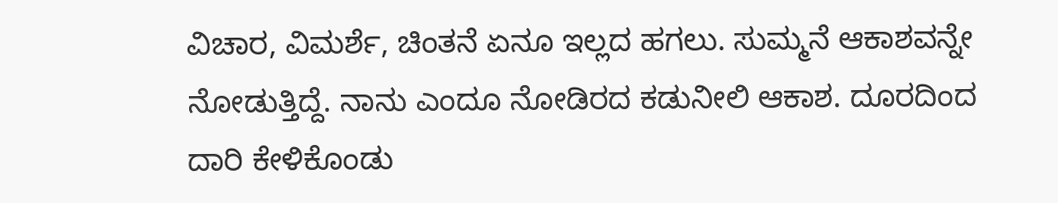ವಿಚಾರ, ವಿಮರ್ಶೆ, ಚಿಂತನೆ ಏನೂ ಇಲ್ಲದ ಹಗಲು. ಸುಮ್ಮನೆ ಆಕಾಶವನ್ನೇ ನೋಡುತ್ತಿದ್ದೆ. ನಾನು ಎಂದೂ ನೋಡಿರದ ಕಡುನೀಲಿ ಆಕಾಶ. ದೂರದಿಂದ ದಾರಿ ಕೇಳಿಕೊಂಡು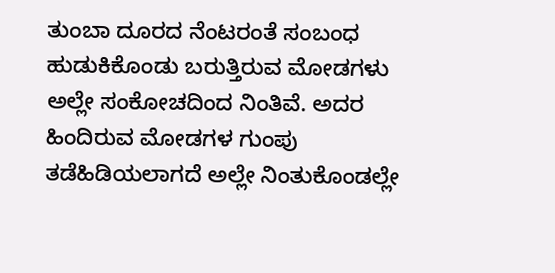ತುಂಬಾ ದೂರದ ನೆಂಟರಂತೆ ಸಂಬಂಧ ಹುಡುಕಿಕೊಂಡು ಬರುತ್ತಿರುವ ಮೋಡಗಳು ಅಲ್ಲೇ ಸಂಕೋಚದಿಂದ ನಿಂತಿವೆ. ಅದರ ಹಿಂದಿರುವ ಮೋಡಗಳ ಗುಂಪು ತಡೆಹಿಡಿಯಲಾಗದೆ ಅಲ್ಲೇ ನಿಂತುಕೊಂಡಲ್ಲೇ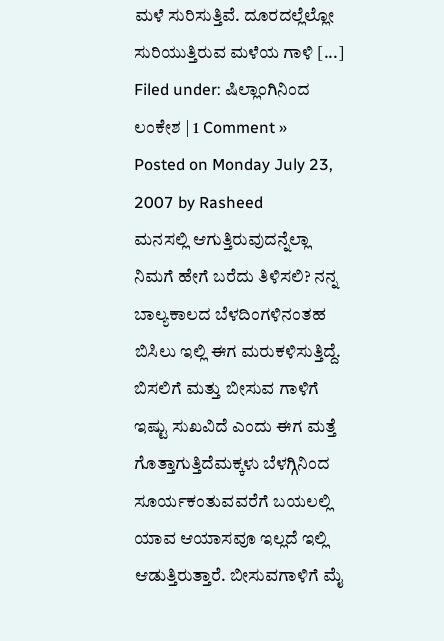ಮಳೆ ಸುರಿಸುತ್ತಿವೆ. ದೂರದಲ್ಲೆಲ್ಲೋ ಸುರಿಯುತ್ತಿರುವ ಮಳೆಯ ಗಾಳಿ [...]
Filed under: ಷಿಲ್ಲಾಂಗಿನಿಂದ ಲಂಕೇಶ | 1 Comment »
Posted on Monday July 23, 2007 by Rasheed
ಮನಸಲ್ಲಿ ಆಗುತ್ತಿರುವುದನ್ನೆಲ್ಲಾ ನಿಮಗೆ ಹೇಗೆ ಬರೆದು ತಿಳಿಸಲಿ? ನನ್ನ ಬಾಲ್ಯಕಾಲದ ಬೆಳದಿಂಗಳಿನಂತಹ ಬಿಸಿಲು ಇಲ್ಲಿ ಈಗ ಮರುಕಳಿಸುತ್ತಿದ್ದೆ. ಬಿಸಲಿಗೆ ಮತ್ತು ಬೀಸುವ ಗಾಳಿಗೆ ಇಷ್ಟು ಸುಖವಿದೆ ಎಂದು ಈಗ ಮತ್ತೆ ಗೊತ್ತಾಗುತ್ತಿದೆಮಕ್ಕಳು ಬೆಳಗ್ಗಿನಿಂದ ಸೂರ್ಯಕಂತುವವರೆಗೆ ಬಯಲಲ್ಲಿ ಯಾವ ಆಯಾಸವೂ ಇಲ್ಲದೆ ಇಲ್ಲಿ ಆಡುತ್ತಿರುತ್ತಾರೆ. ಬೀಸುವಗಾಳಿಗೆ ಮೈ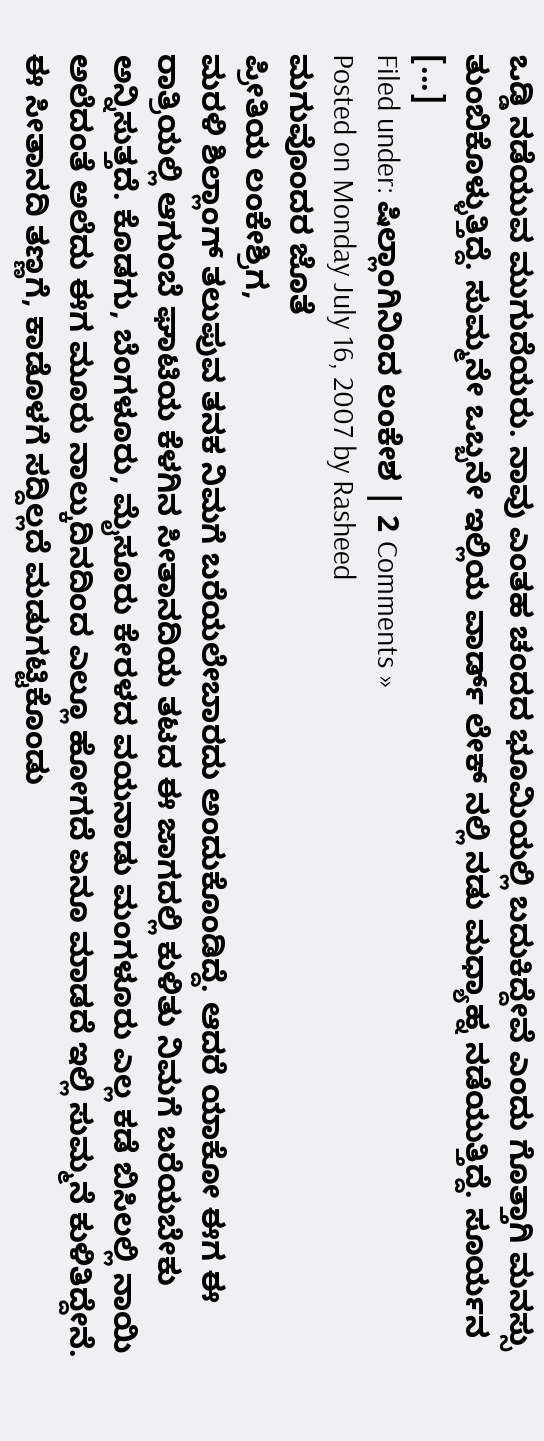ಒಡ್ಡಿ ನಡೆಯುವ ಮುಗುದೆಯರು. ನಾವು ಎಂತಹ ಚಂದದ ಭೂಮಿಯಲ್ಲಿ ಬದುಕಿದ್ದೇವೆ ಎಂದು ಗೊತ್ತಾಗಿ ಮನಸ್ಸು ತುಂಬಿಕೊಳ್ಳುತ್ತಿದ್ದೆ. ಸುಮ್ಮನೇ ಒಬ್ಬನೇ ಇಲ್ಲಿಯ ವಾರ್ಡ್ ಲೇಕ್ ನಲ್ಲಿ ನಡು ಮಧ್ಯಾಹ್ನ ನಡೆಯುತ್ತಿದ್ದೆ. ಸೂರ್ಯನ [...]
Filed under: ಷಿಲ್ಲಾಂಗಿನಿಂದ ಲಂಕೇಶ | 2 Comments »
Posted on Monday July 16, 2007 by Rasheed
ಮಗುವೊಂದರ ಜೊತೆ
ಪ್ರೀತಿಯ ಲಂಕೇಶ್ರಿಗ,
ಮರಳಿ ಶಿಲ್ಲಾಂಗ್ ತಲುಪುವ ತನಕ ನಿಮಗೆ ಬರೆಯಲೇಬಾರದು ಅಂದುಕೊಂಡಿದ್ದೆ. ಆದರೆ ಯಾಕೋ ಈಗ ಈ ರಾತ್ರಿಯಲ್ಲಿ ಆಗುಂಬೆ ಘಾಟಿಯ ಕೆಳಗಿನ ಸೀತಾನದಿಯ ತಟದ ಈ ಜಾಗದಲ್ಲಿ ಕುಳಿತು ನಿಮಗೆ ಬರೆಯಬೇಕು ಅನ್ನಿಸುತ್ತದೆ. ಕೊಡಗು, ಬೆಂಗಳೂರು, ಮೈಸೂರು ಕೇರಳದ ವಯನಾಡು ಮಂಗಳೂರು ಎಲ್ಲ ಕಡೆ ಬಿಸಿಲಲ್ಲಿ ನಾಯಿ ಅಲೆದಂತೆ ಅಲೆದು ಈಗ ಮೂರು ನಾಲ್ಕುದಿನದಿಂದ ಎಲ್ಲೂ ಹೋಗದೆ ಏನೂ ಮಾಡದೆ ಇಲ್ಲಿ ಸುಮ್ಮನೆ ಕುಳಿತಿದ್ದೇನೆ. ಈ ಸೀತಾನದಿ ತಣ್ಣಗೆ, ಕಾಡೊಳಗೆ ಸದ್ದಿಲ್ಲದೆ ಮಡುಗಟ್ಟಿಕೊಂಡು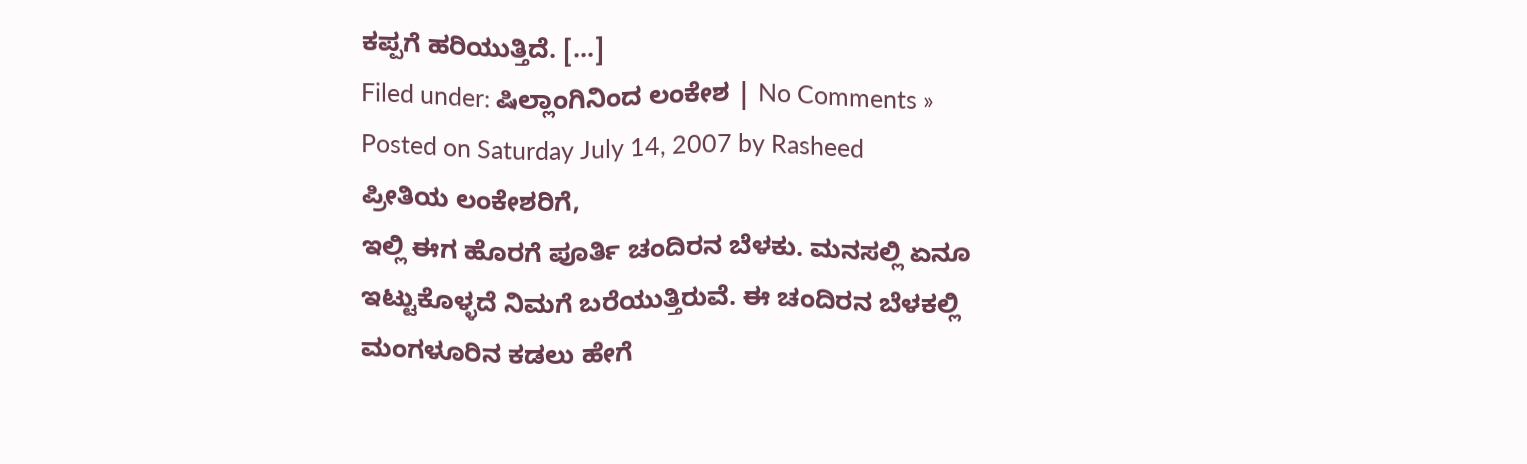ಕಪ್ಪಗೆ ಹರಿಯುತ್ತಿದೆ. [...]
Filed under: ಷಿಲ್ಲಾಂಗಿನಿಂದ ಲಂಕೇಶ | No Comments »
Posted on Saturday July 14, 2007 by Rasheed
ಪ್ರೀತಿಯ ಲಂಕೇಶರಿಗೆ,
ಇಲ್ಲಿ ಈಗ ಹೊರಗೆ ಪೂರ್ತಿ ಚಂದಿರನ ಬೆಳಕು. ಮನಸಲ್ಲಿ ಏನೂ ಇಟ್ಟುಕೊಳ್ಳದೆ ನಿಮಗೆ ಬರೆಯುತ್ತಿರುವೆ. ಈ ಚಂದಿರನ ಬೆಳಕಲ್ಲಿ ಮಂಗಳೂರಿನ ಕಡಲು ಹೇಗೆ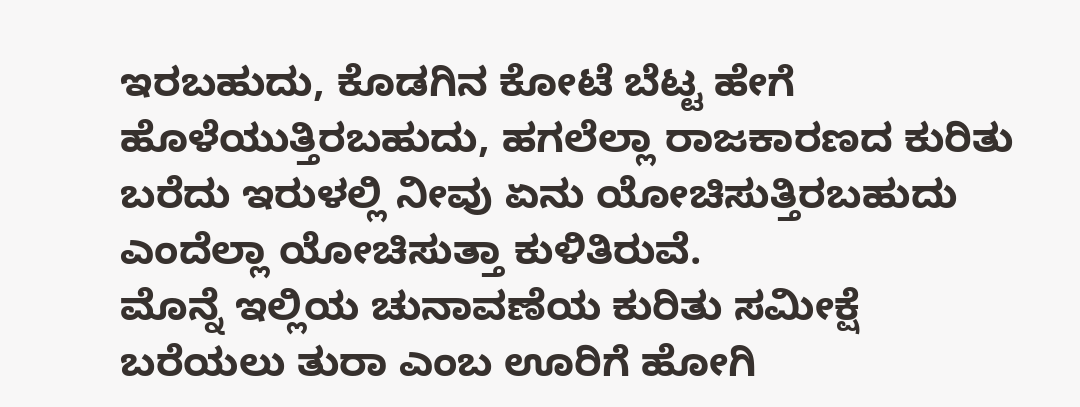ಇರಬಹುದು, ಕೊಡಗಿನ ಕೋಟೆ ಬೆಟ್ಟ ಹೇಗೆ ಹೊಳೆಯುತ್ತಿರಬಹುದು, ಹಗಲೆಲ್ಲಾ ರಾಜಕಾರಣದ ಕುರಿತು ಬರೆದು ಇರುಳಲ್ಲಿ ನೀವು ಏನು ಯೋಚಿಸುತ್ತಿರಬಹುದು ಎಂದೆಲ್ಲಾ ಯೋಚಿಸುತ್ತಾ ಕುಳಿತಿರುವೆ.
ಮೊನ್ನೆ ಇಲ್ಲಿಯ ಚುನಾವಣೆಯ ಕುರಿತು ಸಮೀಕ್ಷೆ ಬರೆಯಲು ತುರಾ ಎಂಬ ಊರಿಗೆ ಹೋಗಿ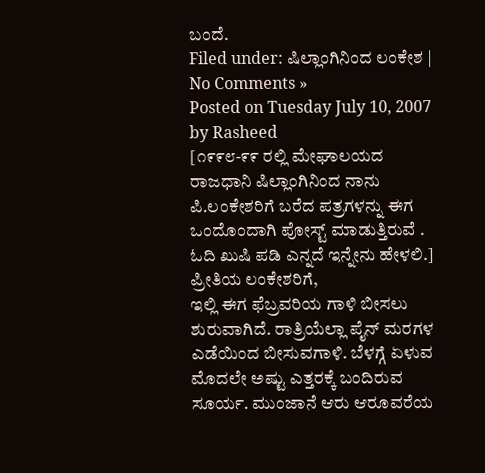ಬಂದೆ.
Filed under: ಷಿಲ್ಲಾಂಗಿನಿಂದ ಲಂಕೇಶ | No Comments »
Posted on Tuesday July 10, 2007 by Rasheed
[೧೯೯೮-೯೯ ರಲ್ಲಿ ಮೇಘಾಲಯದ ರಾಜಧಾನಿ ಷಿಲ್ಲಾಂಗಿನಿಂದ ನಾನು ಪಿ.ಲಂಕೇಶರಿಗೆ ಬರೆದ ಪತ್ರಗಳನ್ನು ಈಗ ಒಂದೊಂದಾಗಿ ಪೋಸ್ಟ್ ಮಾಡುತ್ತಿರುವೆ . ಓದಿ ಖುಷಿ ಪಡಿ ಎನ್ನದೆ ಇನ್ನೇನು ಹೇಳಲಿ.]
ಪ್ರೀತಿಯ ಲಂಕೇಶರಿಗೆ,
ಇಲ್ಲಿ ಈಗ ಫೆಬ್ರವರಿಯ ಗಾಳಿ ಬೀಸಲು ಶುರುವಾಗಿದೆ. ರಾತ್ರಿಯೆಲ್ಲಾ ಪೈನ್ ಮರಗಳ ಎಡೆಯಿಂದ ಬೀಸುವಗಾಳಿ. ಬೆಳಗ್ಗೆ ಏಳುವ ಮೊದಲೇ ಅಷ್ಟು ಎತ್ತರಕ್ಕೆ ಬಂದಿರುವ ಸೂರ್ಯ. ಮುಂಜಾನೆ ಆರು ಆರೂವರೆಯ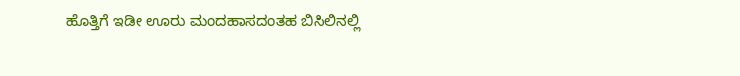ಹೊತ್ತಿಗೆ ಇಡೀ ಊರು ಮಂದಹಾಸದಂತಹ ಬಿಸಿಲಿನಲ್ಲಿ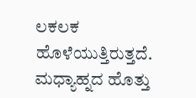ಲಕಲಕ ಹೊಳೆಯುತ್ತಿರುತ್ತದೆ. ಮಧ್ಯಾಹ್ನದ ಹೊತ್ತು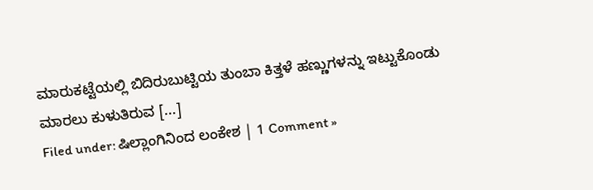ಮಾರುಕಟ್ಟೆಯಲ್ಲಿ ಬಿದಿರುಬುಟ್ಟಿಯ ತುಂಬಾ ಕಿತ್ತಳೆ ಹಣ್ಣುಗಳನ್ನು ಇಟ್ಟುಕೊಂಡು ಮಾರಲು ಕುಳುತಿರುವ [...]
Filed under: ಷಿಲ್ಲಾಂಗಿನಿಂದ ಲಂಕೇಶ | 1 Comment »